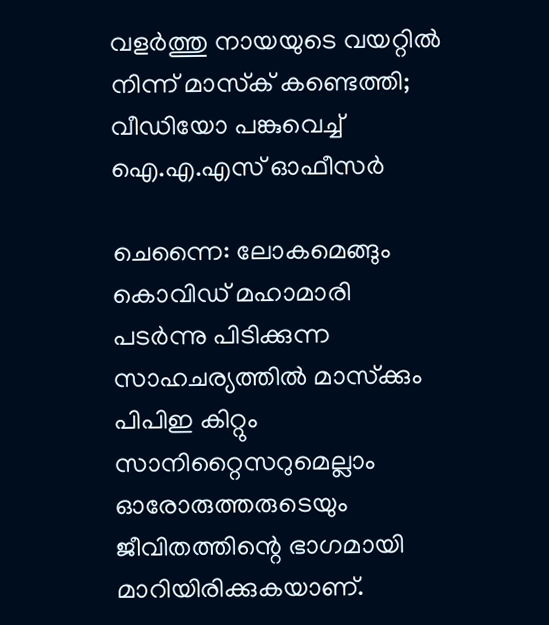വളര്‍ത്തു നായയുടെ വയറ്റില്‍ നിന്ന് മാസ്‌ക് കണ്ടെത്തി; വീഡിയോ പങ്കുവെച്ച് ഐ.എ.എസ് ഓഫീസര്‍

ചെന്നൈ: ലോകമെങ്ങും കൊവിഡ് മഹാമാരി പടര്‍ന്നു പിടിക്കുന്ന സാഹചര്യത്തില്‍ മാസ്‌ക്കും പിപിഇ കിറ്റും സാനിറ്റൈസറുമെല്ലാം ഓരോരുത്തരുടെയും ജീവിതത്തിന്റെ ഭാഗമായി മാറിയിരിക്കുകയാണ്.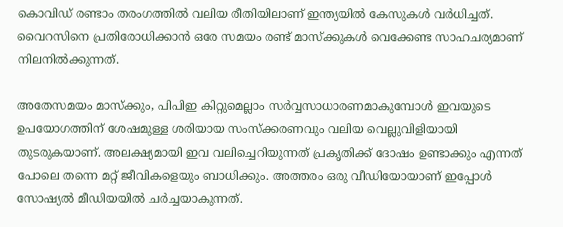കൊവിഡ് രണ്ടാം തരംഗത്തില്‍ വലിയ രീതിയിലാണ് ഇന്ത്യയില്‍ കേസുകള്‍ വര്‍ധിച്ചത്. വൈറസിനെ പ്രതിരോധിക്കാന്‍ ഒരേ സമയം രണ്ട് മാസ്‌ക്കുകള്‍ വെക്കേണ്ട സാഹചര്യമാണ് നിലനില്‍ക്കുന്നത്.

അതേസമയം മാസ്‌ക്കും, പിപിഇ കിറ്റുമെല്ലാം സര്‍വ്വസാധാരണമാകുമ്പോള്‍ ഇവയുടെ ഉപയോഗത്തിന് ശേഷമുള്ള ശരിയായ സംസ്‌ക്കരണവും വലിയ വെല്ലുവിളിയായി തുടരുകയാണ്. അലക്ഷ്യമായി ഇവ വലിച്ചെറിയുന്നത് പ്രകൃതിക്ക് ദോഷം ഉണ്ടാക്കും എന്നത് പോലെ തന്നെ മറ്റ് ജീവികളെയും ബാധിക്കും. അത്തരം ഒരു വീഡിയോയാണ് ഇപ്പോള്‍ സോഷ്യല്‍ മീഡിയയില്‍ ചര്‍ച്ചയാകുന്നത്.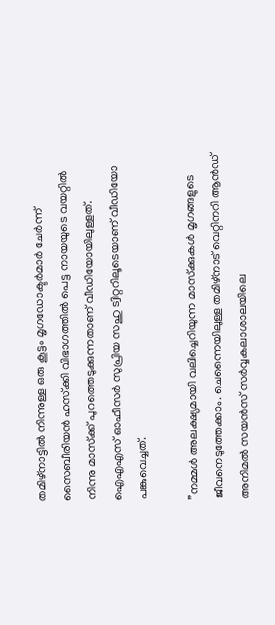തമിഴ്നാട്ടില്‍ നിന്നുള്ള ഒരു കൂട്ടം മൃഗഡോക്ടര്‍മാര്‍ ചേര്‍ന്ന് സൈബീരിയന്‍ ഹസ്‌ക്കി വിഭാഗത്തില്‍ പെട്ട നായയുടെ വയറ്റില്‍ നിന്നു മാസ്‌ക്ക് പുറത്തെടുക്കുന്നതാണ് വീഡിയോയിലുള്ളത്. ഐഎഎസ് ഓഫീസര്‍ സുപ്രിയ സഹു ട്വിറ്ററിലൂടെയാണ് വീഡിയോ പങ്കുവെച്ചത്.

”നമ്മള്‍ അലക്ഷ്യമായി വലിച്ചെറിയുന്ന മാസ്‌ക്കുകള്‍ മൃഗങ്ങളുടെ ജീവനെടുത്തേക്കാം. ചെന്നൈയിലുള്ള തമിഴ്നാട് വെറ്റിനറി ആന്‍ഡ് അനിമല്‍ സയന്‍സ് സര്‍വ്വകലാശാലയിലെ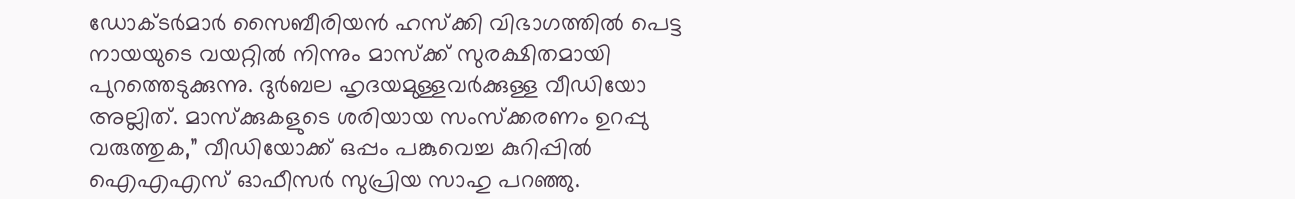ഡോക്ടര്‍മാര്‍ സൈബീരിയന്‍ ഹസ്‌ക്കി വിഭാഗത്തില്‍ പെട്ട നായയുടെ വയറ്റില്‍ നിന്നും മാസ്‌ക്ക് സുരക്ഷിതമായി പുറത്തെടുക്കുന്നു. ദുര്‍ബല ഹൃദയമുള്ളവര്‍ക്കുള്ള വീഡിയോ അല്ലിത്. മാസ്‌ക്കുകളുടെ ശരിയായ സംസ്‌ക്കരണം ഉറപ്പു വരുത്തുക,” വീഡിയോക്ക് ഒപ്പം പങ്കുവെച്ച കുറിപ്പില്‍ ഐഎഎസ് ഓഫീസര്‍ സുപ്രിയ സാഹു പറഞ്ഞു.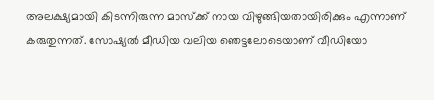അലക്ഷ്യമായി കിടന്നിരുന്ന മാസ്‌ക്ക് നായ വിഴുങ്ങിയതായിരിക്കും എന്നാണ് കരുതുന്നത്. സോഷ്യല്‍ മീഡിയ വലിയ ഞെട്ടലോടെയാണ് വീഡിയോ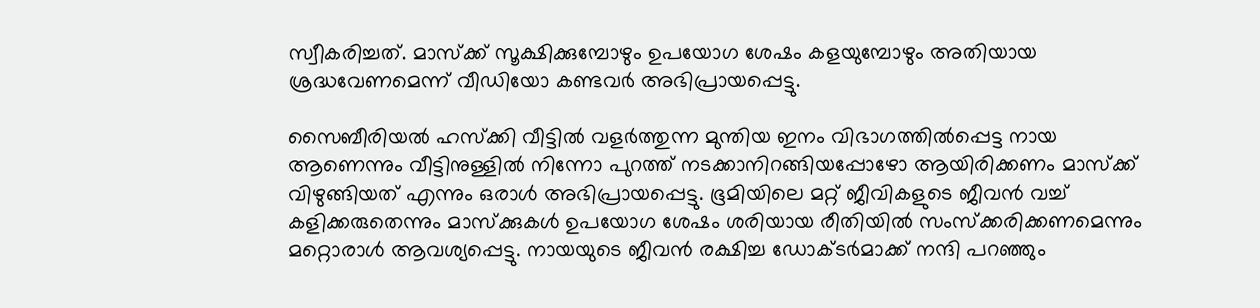സ്വീകരിച്ചത്. മാസ്‌ക്ക് സൂക്ഷിക്കുമ്പോഴും ഉപയോഗ ശേഷം കളയുമ്പോഴും അതിയായ ശ്രദ്ധവേണമെന്ന് വീഡിയോ കണ്ടവര്‍ അഭിപ്രായപ്പെട്ടു.

സൈബീരിയല്‍ ഹസ്‌ക്കി വീട്ടില്‍ വളര്‍ത്തുന്ന മുന്തിയ ഇനം വിഭാഗത്തില്‍പ്പെട്ട നായ ആണെന്നും വീട്ടിനുള്ളില്‍ നിന്നോ പുറത്ത് നടക്കാനിറങ്ങിയപ്പോഴോ ആയിരിക്കണം മാസ്‌ക്ക് വിഴുങ്ങിയത് എന്നും ഒരാള്‍ അഭിപ്രായപ്പെട്ടു. ഭൂമിയിലെ മറ്റ് ജീവികളുടെ ജീവന്‍ വച്ച് കളിക്കരുതെന്നും മാസ്‌ക്കുകള്‍ ഉപയോഗ ശേഷം ശരിയായ രീതിയില്‍ സംസ്‌ക്കരിക്കണമെന്നും മറ്റൊരാള്‍ ആവശ്യപ്പെട്ടു. നായയുടെ ജീവന്‍ രക്ഷിച്ച ഡോക്ടര്‍മാക്ക് നന്ദി പറഞ്ഞും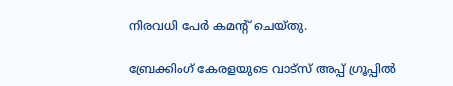നിരവധി പേര്‍ കമന്റ് ചെയ്തു.

ബ്രേക്കിംഗ് കേരളയുടെ വാട്സ് അപ്പ് ഗ്രൂപ്പിൽ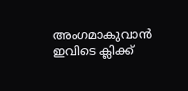അംഗമാകുവാൻ ഇവിടെ ക്ലിക്ക്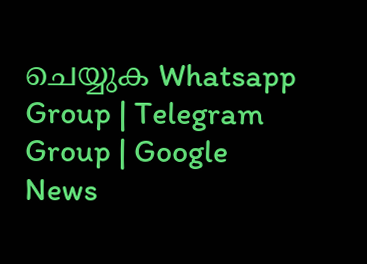ചെയ്യുക Whatsapp Group | Telegram Group | Google News